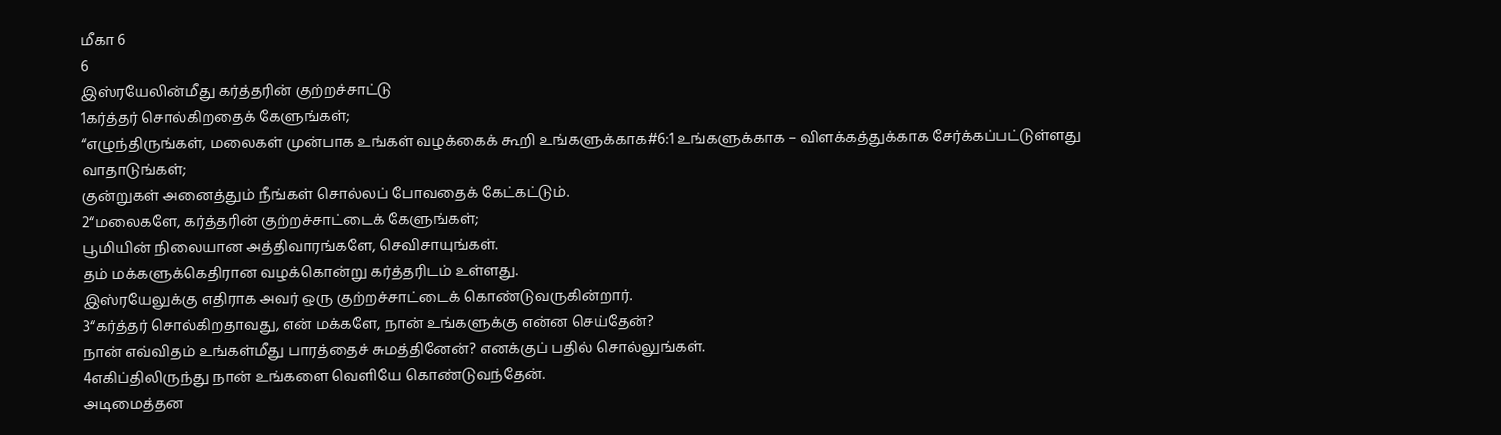மீகா 6
6
இஸ்ரயேலின்மீது கர்த்தரின் குற்றச்சாட்டு
1கர்த்தர் சொல்கிறதைக் கேளுங்கள்;
“எழுந்திருங்கள், மலைகள் முன்பாக உங்கள் வழக்கைக் கூறி உங்களுக்காக#6:1 உங்களுக்காக – விளக்கத்துக்காக சேர்க்கப்பட்டுள்ளது வாதாடுங்கள்;
குன்றுகள் அனைத்தும் நீங்கள் சொல்லப் போவதைக் கேட்கட்டும்.
2“மலைகளே, கர்த்தரின் குற்றச்சாட்டைக் கேளுங்கள்;
பூமியின் நிலையான அத்திவாரங்களே, செவிசாயுங்கள்.
தம் மக்களுக்கெதிரான வழக்கொன்று கர்த்தரிடம் உள்ளது.
இஸ்ரயேலுக்கு எதிராக அவர் ஒரு குற்றச்சாட்டைக் கொண்டுவருகின்றார்.
3“கர்த்தர் சொல்கிறதாவது, என் மக்களே, நான் உங்களுக்கு என்ன செய்தேன்?
நான் எவ்விதம் உங்கள்மீது பாரத்தைச் சுமத்தினேன்? எனக்குப் பதில் சொல்லுங்கள்.
4எகிப்திலிருந்து நான் உங்களை வெளியே கொண்டுவந்தேன்.
அடிமைத்தன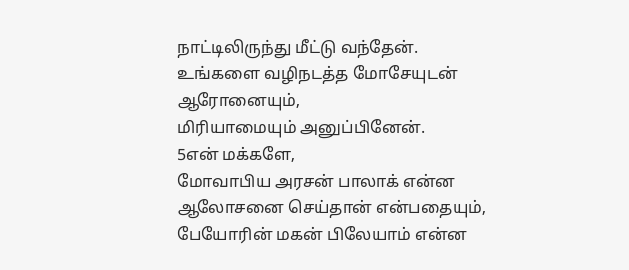நாட்டிலிருந்து மீட்டு வந்தேன்.
உங்களை வழிநடத்த மோசேயுடன் ஆரோனையும்,
மிரியாமையும் அனுப்பினேன்.
5என் மக்களே,
மோவாபிய அரசன் பாலாக் என்ன ஆலோசனை செய்தான் என்பதையும்,
பேயோரின் மகன் பிலேயாம் என்ன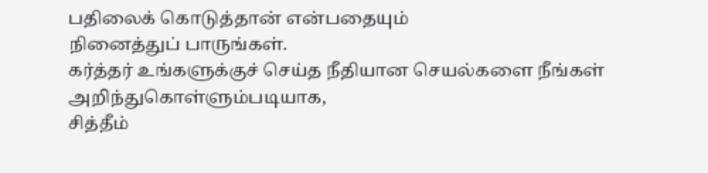பதிலைக் கொடுத்தான் என்பதையும்
நினைத்துப் பாருங்கள்.
கர்த்தர் உங்களுக்குச் செய்த நீதியான செயல்களை நீங்கள் அறிந்துகொள்ளும்படியாக,
சித்தீம்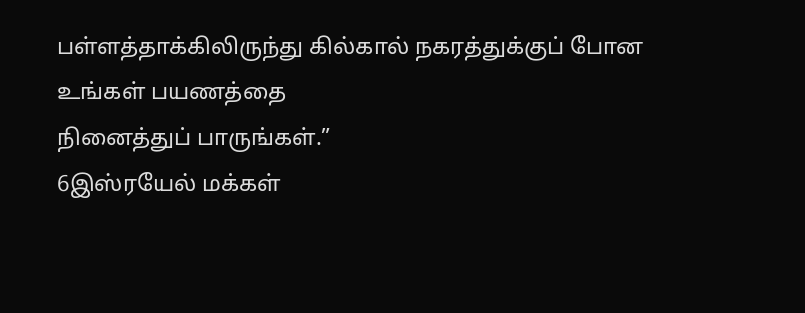பள்ளத்தாக்கிலிருந்து கில்கால் நகரத்துக்குப் போன உங்கள் பயணத்தை
நினைத்துப் பாருங்கள்.”
6இஸ்ரயேல் மக்கள்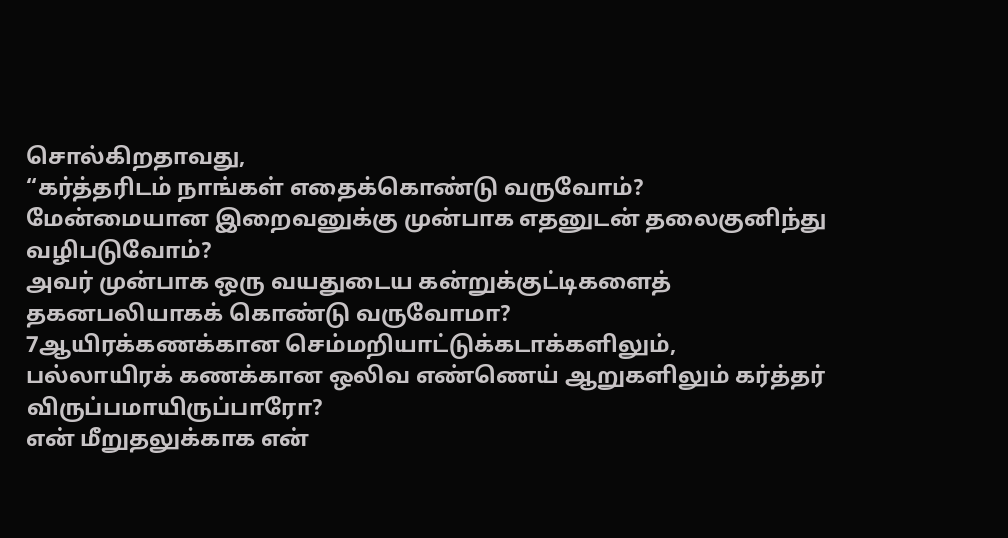சொல்கிறதாவது,
“கர்த்தரிடம் நாங்கள் எதைக்கொண்டு வருவோம்?
மேன்மையான இறைவனுக்கு முன்பாக எதனுடன் தலைகுனிந்து வழிபடுவோம்?
அவர் முன்பாக ஒரு வயதுடைய கன்றுக்குட்டிகளைத் தகனபலியாகக் கொண்டு வருவோமா?
7ஆயிரக்கணக்கான செம்மறியாட்டுக்கடாக்களிலும்,
பல்லாயிரக் கணக்கான ஒலிவ எண்ணெய் ஆறுகளிலும் கர்த்தர் விருப்பமாயிருப்பாரோ?
என் மீறுதலுக்காக என்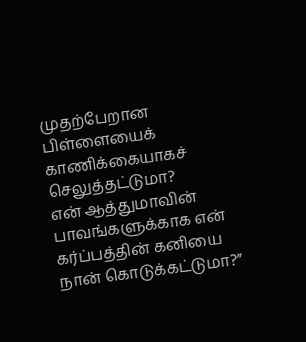முதற்பேறான பிள்ளையைக் காணிக்கையாகச் செலுத்தட்டுமா?
என் ஆத்துமாவின் பாவங்களுக்காக என் கர்ப்பத்தின் கனியை நான் கொடுக்கட்டுமா?”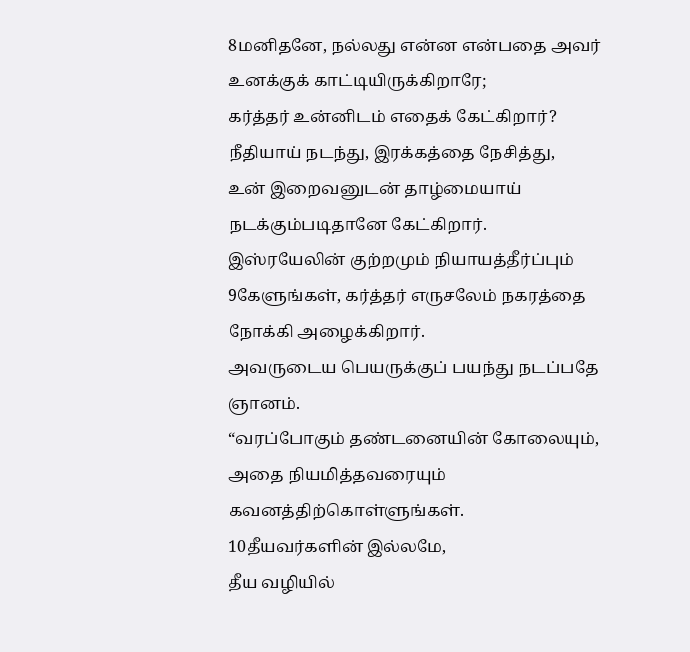8மனிதனே, நல்லது என்ன என்பதை அவர் உனக்குக் காட்டியிருக்கிறாரே;
கர்த்தர் உன்னிடம் எதைக் கேட்கிறார்?
நீதியாய் நடந்து, இரக்கத்தை நேசித்து,
உன் இறைவனுடன் தாழ்மையாய் நடக்கும்படிதானே கேட்கிறார்.
இஸ்ரயேலின் குற்றமும் நியாயத்தீர்ப்பும்
9கேளுங்கள், கர்த்தர் எருசலேம் நகரத்தை நோக்கி அழைக்கிறார்.
அவருடைய பெயருக்குப் பயந்து நடப்பதே ஞானம்.
“வரப்போகும் தண்டனையின் கோலையும், அதை நியமித்தவரையும் கவனத்திற்கொள்ளுங்கள்.
10தீயவர்களின் இல்லமே,
தீய வழியில்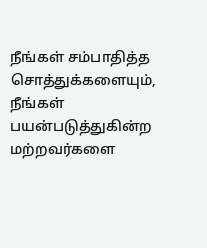நீங்கள் சம்பாதித்த சொத்துக்களையும்,
நீங்கள் பயன்படுத்துகின்ற மற்றவர்களை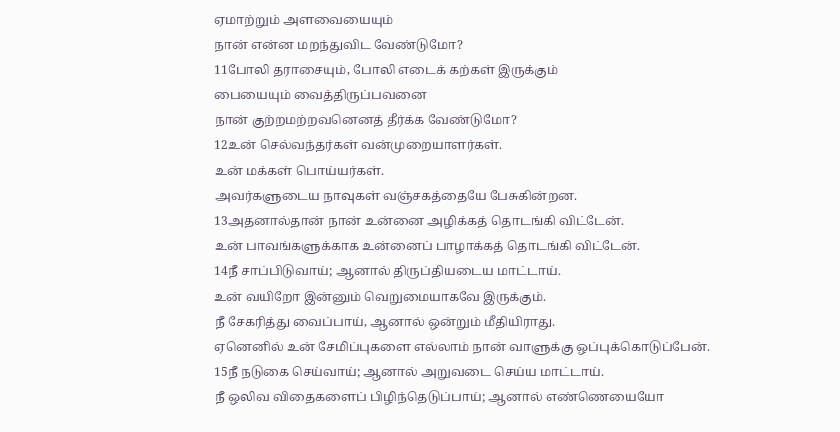ஏமாற்றும் அளவையையும்
நான் என்ன மறந்துவிட வேண்டுமோ?
11போலி தராசையும், போலி எடைக் கற்கள் இருக்கும்
பையையும் வைத்திருப்பவனை
நான் குற்றமற்றவனெனத் தீர்க்க வேண்டுமோ?
12உன் செல்வந்தர்கள் வன்முறையாளர்கள்.
உன் மக்கள் பொய்யர்கள்.
அவர்களுடைய நாவுகள் வஞ்சகத்தையே பேசுகின்றன.
13அதனால்தான் நான் உன்னை அழிக்கத் தொடங்கி விட்டேன்.
உன் பாவங்களுக்காக உன்னைப் பாழாக்கத் தொடங்கி விட்டேன்.
14நீ சாப்பிடுவாய்; ஆனால் திருப்தியடைய மாட்டாய்.
உன் வயிறோ இன்னும் வெறுமையாகவே இருக்கும்.
நீ சேகரித்து வைப்பாய், ஆனால் ஒன்றும் மீதியிராது.
ஏனெனில் உன் சேமிப்புகளை எல்லாம் நான் வாளுக்கு ஒப்புக்கொடுப்பேன்.
15நீ நடுகை செய்வாய்; ஆனால் அறுவடை செய்ய மாட்டாய்.
நீ ஒலிவ விதைகளைப் பிழிந்தெடுப்பாய்; ஆனால் எண்ணெயையோ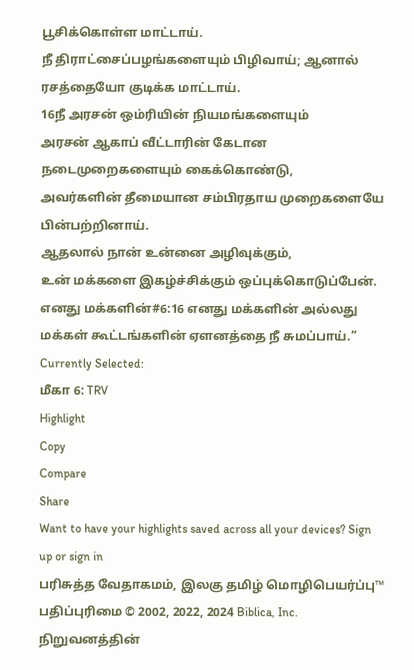பூசிக்கொள்ள மாட்டாய்.
நீ திராட்சைப்பழங்களையும் பிழிவாய்; ஆனால் ரசத்தையோ குடிக்க மாட்டாய்.
16நீ அரசன் ஒம்ரியின் நியமங்களையும்
அரசன் ஆகாப் வீட்டாரின் கேடான நடைமுறைகளையும் கைக்கொண்டு,
அவர்களின் தீமையான சம்பிரதாய முறைகளையே பின்பற்றினாய்.
ஆதலால் நான் உன்னை அழிவுக்கும்,
உன் மக்களை இகழ்ச்சிக்கும் ஒப்புக்கொடுப்பேன்.
எனது மக்களின்#6:16 எனது மக்களின் அல்லது மக்கள் கூட்டங்களின் ஏளனத்தை நீ சுமப்பாய்.”
Currently Selected:
மீகா 6: TRV
Highlight
Copy
Compare
Share
Want to have your highlights saved across all your devices? Sign up or sign in
பரிசுத்த வேதாகமம், இலகு தமிழ் மொழிபெயர்ப்பு™
பதிப்புரிமை © 2002, 2022, 2024 Biblica, Inc.
நிறுவனத்தின்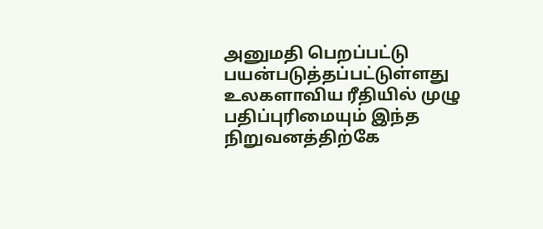அனுமதி பெறப்பட்டு பயன்படுத்தப்பட்டுள்ளது
உலகளாவிய ரீதியில் முழு பதிப்புரிமையும் இந்த நிறுவனத்திற்கே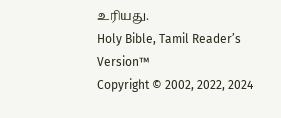உரியது.
Holy Bible, Tamil Readerʼs Version™
Copyright © 2002, 2022, 2024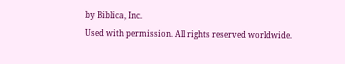by Biblica, Inc.
Used with permission. All rights reserved worldwide.